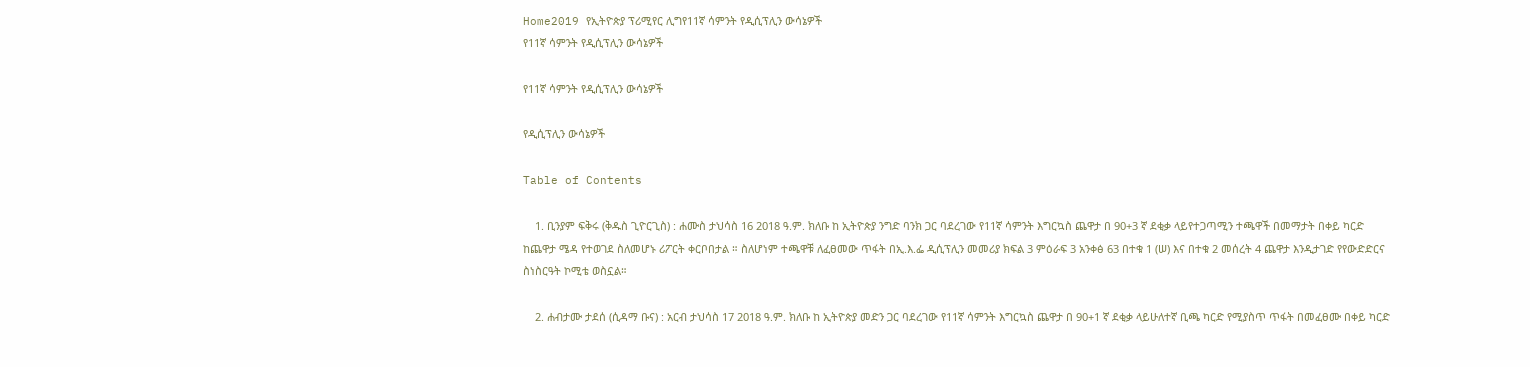Home2019 የኢትዮጵያ ፕሪሚየር ሊግየ11ኛ ሳምንት የዲሲፕሊን ውሳኔዎች
የ11ኛ ሳምንት የዲሲፕሊን ውሳኔዎች

የ11ኛ ሳምንት የዲሲፕሊን ውሳኔዎች

የዲሲፕሊን ውሳኔዎች

Table of Contents

    1. ቢንያም ፍቅሩ (ቅዱስ ጊዮርጊስ) : ሐሙስ ታህሳስ 16 2018 ዓ.ም. ክለቡ ከ ኢትዮጵያ ንግድ ባንክ ጋር ባደረገው የ11ኛ ሳምንት እግርኳስ ጨዋታ በ 90+3 ኛ ደቂቃ ላይየተጋጣሚን ተጫዋች በመማታት በቀይ ካርድ ከጨዋታ ሜዳ የተወገደ ስለመሆኑ ሪፖርት ቀርቦበታል ። ስለሆነም ተጫዋቹ ለፈፀመው ጥፋት በኢ.እ.ፌ ዲሲፕሊን መመሪያ ክፍል 3 ምዕራፍ 3 አንቀፅ 63 በተቁ 1 (ሠ) እና በተቁ 2 መሰረት 4 ጨዋታ እንዲታገድ የየውድድርና ስነስርዓት ኮሚቴ ወስኗል።

    2. ሐብታሙ ታደሰ (ሲዳማ ቡና) : አርብ ታህሳስ 17 2018 ዓ.ም. ክለቡ ከ ኢትዮጵያ መድን ጋር ባደረገው የ11ኛ ሳምንት እግርኳስ ጨዋታ በ 90+1 ኛ ደቂቃ ላይሁለተኛ ቢጫ ካርድ የሚያስጥ ጥፋት በመፈፀሙ በቀይ ካርድ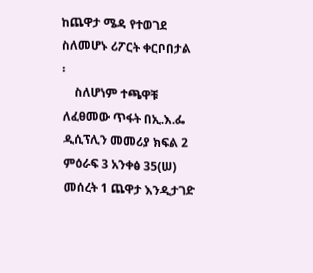ከጨዋታ ሜዳ የተወገደ ስለመሆኑ ሪፖርት ቀርቦበታል ፡
    ስለሆነም ተጫዋቹ ለፈፀመው ጥፋት በኢ.እ.ፌ ዲሲፕሊን መመሪያ ክፍል 2 ምዕራፍ 3 አንቀፅ 35(ሠ) መሰረት 1 ጨዋታ እንዲታገድ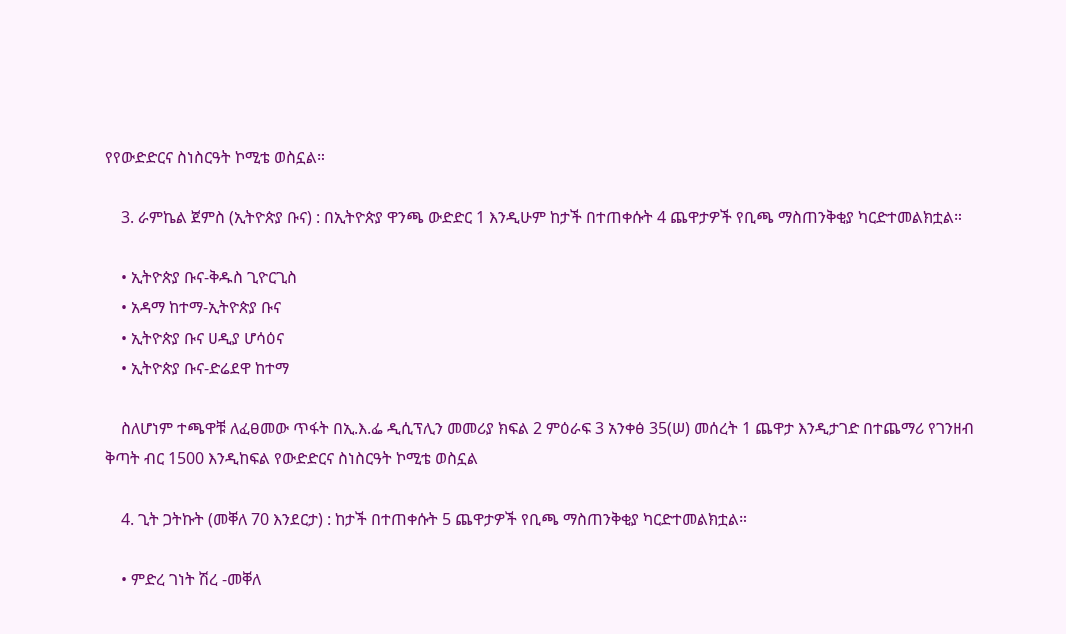የየውድድርና ስነስርዓት ኮሚቴ ወስኗል።

    3. ራምኬል ጀምስ (ኢትዮጵያ ቡና) : በኢትዮጵያ ዋንጫ ውድድር 1 እንዲሁም ከታች በተጠቀሱት 4 ጨዋታዎች የቢጫ ማስጠንቅቂያ ካርድተመልክቷል።

    • ኢትዮጵያ ቡና-ቅዱስ ጊዮርጊስ
    • አዳማ ከተማ-ኢትዮጵያ ቡና
    • ኢትዮጵያ ቡና ሀዲያ ሆሳዕና
    • ኢትዮጵያ ቡና-ድሬደዋ ከተማ

    ስለሆነም ተጫዋቹ ለፈፀመው ጥፋት በኢ.እ.ፌ ዲሲፕሊን መመሪያ ክፍል 2 ምዕራፍ 3 አንቀፅ 35(ሠ) መሰረት 1 ጨዋታ እንዲታገድ በተጨማሪ የገንዘብ ቅጣት ብር 1500 እንዲከፍል የውድድርና ስነስርዓት ኮሚቴ ወስኗል

    4. ጊት ጋትኩት (መቐለ 70 እንደርታ) : ከታች በተጠቀሱት 5 ጨዋታዎች የቢጫ ማስጠንቅቂያ ካርድተመልክቷል።

    • ምድረ ገነት ሽረ -መቐለ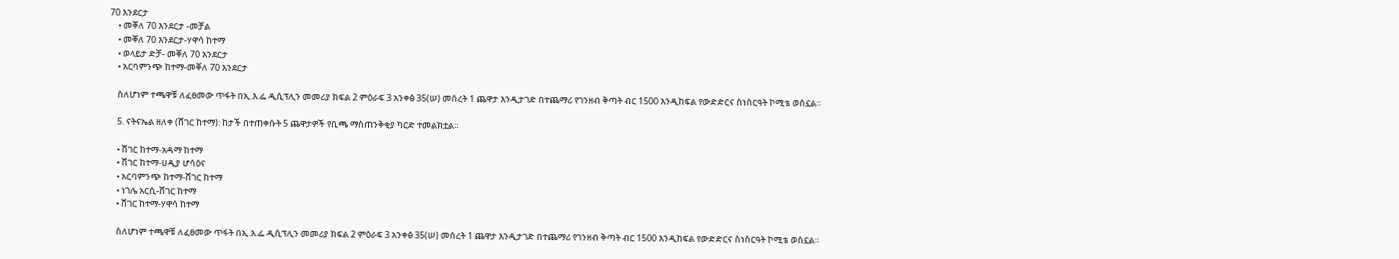70 እንደርታ
    • መቐለ 70 እንደርታ -መቻል
    • መቐለ 70 እንደርታ-ሃዋሳ ከተማ
    • ወላይታ ድቻ- መቐለ 70 እንደርታ
    • አርባምንጭ ከተማ-መቐለ 70 እንደርታ

    ስለሆነም ተጫዋቹ ለፈፀመው ጥፋት በኢ.እ.ፌ ዲሲፕሊን መመሪያ ክፍል 2 ምዕራፍ 3 አንቀፅ 35(ሠ) መሰረት 1 ጨዋታ እንዲታገድ በተጨማሪ የገንዘብ ቅጣት ብር 1500 እንዲከፍል የውድድርና ስነስርዓት ኮሚቴ ወስኗል።

    5. ናትናኤል ዘለቀ (ሸገር ከተማ): ከታች በተጠቀሱት 5 ጨዋታዎች የቢጫ ማስጠንቅቂያ ካርድ ተመልክቷል።

    • ሸገር ከተማ-አዳማ ከተማ
    • ሸገር ከተማ-ሀዲያ ሆሳዕና
    • አርባምንጭ ከተማ-ሸገር ከተማ
    • ነገሌ አርሲ-ሸገር ከተማ
    • ሸገር ከተማ-ሃዋሳ ከተማ

    ስለሆነም ተጫዋቹ ለፈፀመው ጥፋት በኢ.እ.ፌ ዲሲፕሊን መመሪያ ክፍል 2 ምዕራፍ 3 አንቀፅ 35(ሠ) መሰረት 1 ጨዋታ እንዲታገድ በተጨማሪ የገንዘብ ቅጣት ብር 1500 እንዲከፍል የውድድርና ስነስርዓት ኮሚቴ ወስኗል።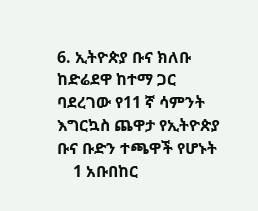6. ኢትዮጵያ ቡና ክለቡ ከድሬደዋ ከተማ ጋር ባደረገው የ11 ኛ ሳምንት እግርኳስ ጨዋታ የኢትዮጵያ ቡና ቡድን ተጫዋች የሆኑት
    1 አቡበከር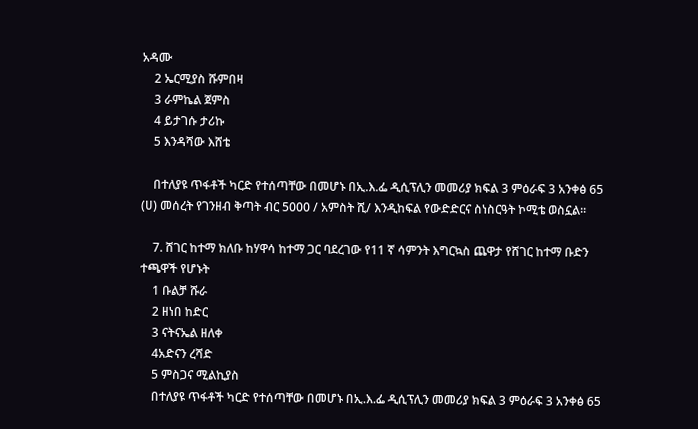አዳሙ
    2 ኤርሚያስ ሹምበዛ
    3 ራምኬል ጀምስ
    4 ይታገሱ ታሪኩ
    5 እንዳሻው እሸቴ

    በተለያዩ ጥፋቶች ካርድ የተሰጣቸው በመሆኑ በኢ.እ.ፌ ዲሲፕሊን መመሪያ ክፍል 3 ምዕራፍ 3 አንቀፅ 65 (ሀ) መሰረት የገንዘብ ቅጣት ብር 5000 / አምስት ሺ/ እንዲከፍል የውድድርና ስነስርዓት ኮሚቴ ወስኗል፡፡

    7. ሸገር ከተማ ክለቡ ከሃዋሳ ከተማ ጋር ባደረገው የ11 ኛ ሳምንት እግርኳስ ጨዋታ የሸገር ከተማ ቡድን ተጫዋች የሆኑት
    1 ቡልቻ ሹራ
    2 ዘነበ ከድር
    3 ናትናኤል ዘለቀ
    4አድናን ረሻድ
    5 ምስጋና ሚልኪያስ
    በተለያዩ ጥፋቶች ካርድ የተሰጣቸው በመሆኑ በኢ.እ.ፌ ዲሲፕሊን መመሪያ ክፍል 3 ምዕራፍ 3 አንቀፅ 65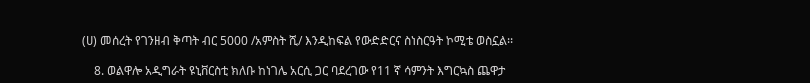(ሀ) መሰረት የገንዘብ ቅጣት ብር 5000 /አምስት ሺ/ እንዲከፍል የውድድርና ስነስርዓት ኮሚቴ ወስኗል፡፡

    8. ወልዋሎ አዲግራት ዩኒቨርስቲ ክለቡ ከነገሌ አርሲ ጋር ባደረገው የ11 ኛ ሳምንት እግርኳስ ጨዋታ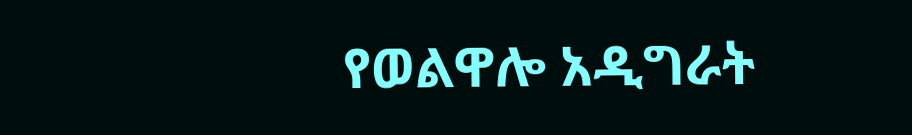የወልዋሎ አዲግራት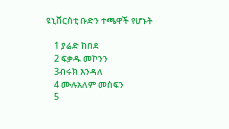ዩኒቨርስቲ ቡድን ተጫዋች የሆኑት

    1 ያሬድ ከበደ
    2 ፍቃዱ መኮንን
    3ብሩክ እንዳለ
    4 ሙሉአለም መስፍን
    5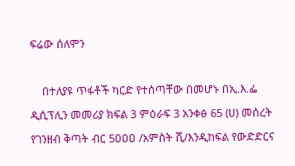ፍሬው ሰለሞን

    በተለያዩ ጥፋቶች ካርድ የተሰጣቸው በመሆኑ በኢ.እ.ፌ ዲሲፕሊን መመሪያ ክፍል 3 ምዕራፍ 3 አንቀፅ 65 (ሀ) መሰረት የገንዘብ ቅጣት ብር 5ዐዐዐ /አምስት ሺ/እንዲከፍል የውድድርና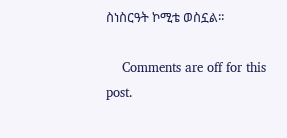ስነስርዓት ኮሚቴ ወስኗል፡፡

    Comments are off for this post.